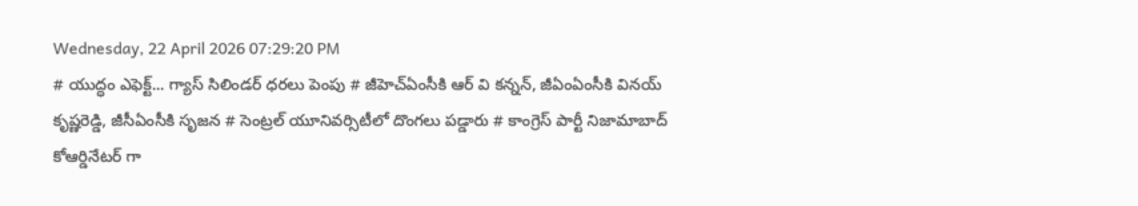Wednesday, 22 April 2026 07:29:20 PM
# యుద్ధం ఎఫెక్ట్... గ్యాస్ సిలిండర్ ధరలు పెంపు # జీహెచ్ఏంసీకి ఆర్ వి కన్నన్, జీఏంఏంసీకి వినయ్ కృష్ణరెడ్డి, జీసీఏంసీకి సృజన # సెంట్రల్ యూనివర్సిటీలో దొంగలు పడ్డారు # కాంగ్రెస్ పార్టీ నిజామాబాద్ కోఆర్డినేటర్ గా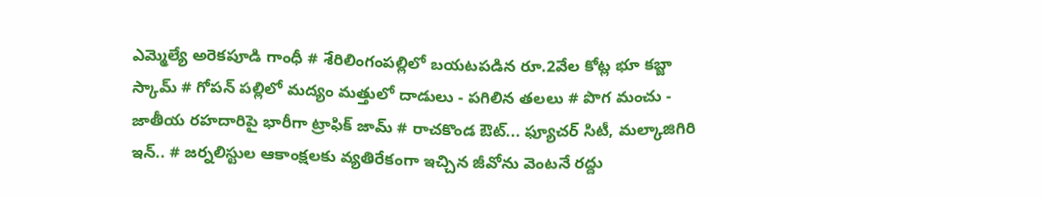ఎమ్మెల్యే అరెకపూడి గాంధీ # శేరిలింగంపల్లిలో బయటపడిన రూ.2వేల కోట్ల భూ కబ్జా స్కామ్ # గోపన్ పల్లిలో మద్యం మత్తులో దాడులు - పగిలిన తలలు # పొగ మంచు - జాతీయ రహదారిపై భారీగా ట్రాఫిక్ జామ్ # రాచకొండ ఔట్... ఫ్యూచర్ సిటీ, మల్కాజిగిరి ఇన్.. # జర్నలిస్టుల ఆకాంక్షలకు వ్యతిరేకంగా ఇచ్చిన జీవోను వెంటనే రద్దు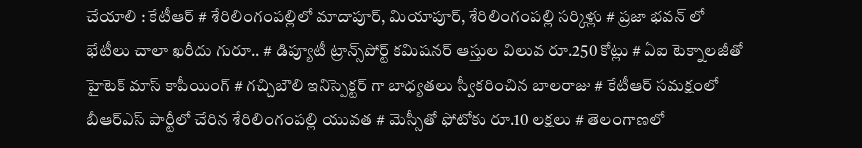చేయాలి : కేటీఆర్ # శేరిలింగంపల్లిలో మాదాపూర్, మియాపూర్, శేరిలింగంపల్లి సర్కిళ్లు # ప్రజా భవన్ లో భేటీలు చాలా ఖరీదు గురూ.. # డిప్యూటీ ట్రాన్స్‌పోర్ట్ కమిషనర్ ఆస్తుల విలువ రూ.250 కోట్లు # ఏఐ టెక్నాలజీతో హైటెక్ మాస్ కాపీయింగ్ # గచ్చిబౌలి ఇనిస్పెక్టర్ గా బాధ్యతలు స్వీకరించిన బాలరాజు # కేటీఆర్ సమక్షంలో బీఆర్ఎస్ పార్టీలో చేరిన శేరిలింగంపల్లి యువత # మెస్సీతో ఫోటోకు రూ.10 లక్షలు # తెలంగాణలో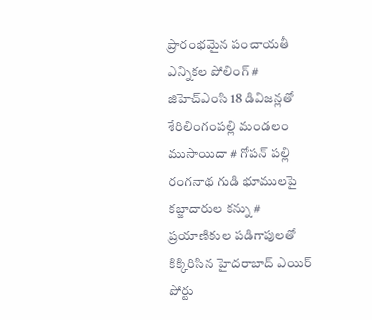ప్రారంభమైన పంచాయతీ ఎన్నికల పోలింగ్‌ # జిహెచ్ఎంసి 18 డివిజన్లతో శేరిలింగంపల్లి మండలం ముసాయిదా # గోపన్ పల్లి రంగనాథ గుడి భూములపై కబ్జాదారుల కన్ను # ప్రయాణికుల పడిగాపులతో కిక్కిరిసిన హైదరాబాద్ ఎయిర్ పోర్టు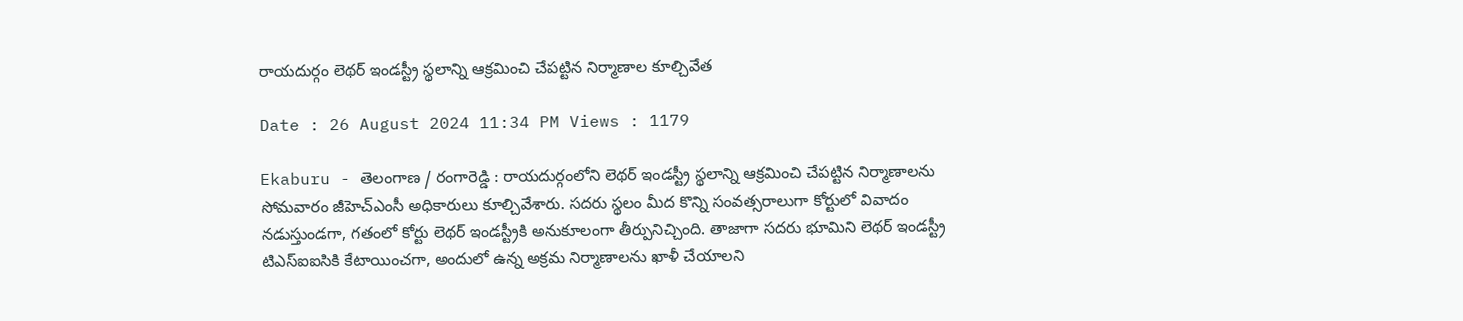రాయదుర్గం లెథర్ ఇండస్ట్రీ స్థలాన్ని ఆక్రమించి చేపట్టిన నిర్మాణాల కూల్చివేత

Date : 26 August 2024 11:34 PM Views : 1179

Ekaburu - తెలంగాణ / రంగారెడ్డి : రాయదుర్గంలోని లెథర్ ఇండస్ట్రీ స్థలాన్ని ఆక్రమించి చేపట్టిన నిర్మాణాలను సోమవారం జీహెచ్ఎంసీ అధికారులు కూల్చివేశారు. సదరు స్థలం మీద కొన్ని సంవత్సరాలుగా కోర్టులో వివాదం నడుస్తుండగా, గతంలో కోర్టు లెథర్ ఇండస్ట్రీకి అనుకూలంగా తీర్పునిచ్చింది. తాజాగా సదరు భూమిని లెథర్ ఇండస్ట్రీ టిఎస్ఐఐసికి కేటాయించగా, అందులో ఉన్న అక్రమ నిర్మాణాలను ఖాళీ చేయాలని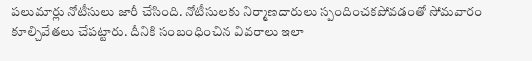పలుమార్లు నోటీసులు జారీ చేసింది. నోటీసులకు నిర్మాణదారులు స్పందించకపోవడంతో సోమవారం కూల్చివేతలు చేపట్టారు. దీనికి సంబంధించిన వివరాలు ఇలా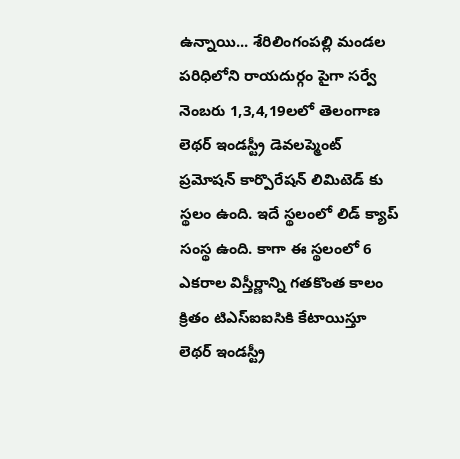ఉన్నాయి... శేరిలింగంపల్లి మండల పరిధిలోని రాయదుర్గం పైగా సర్వే నెంబరు 1,3,4,19లలో తెలంగాణ లెథర్ ఇండస్ట్రీ డెవలప్మెంట్ ప్రమోషన్ కార్పొరేషన్ లిమిటెడ్ కు స్థలం ఉంది. ఇదే స్థలంలో లిడ్ క్యాప్ సంస్థ ఉంది. కాగా ఈ స్థలంలో 6 ఎకరాల విస్తీర్ణాన్ని గతకొంత కాలం క్రితం టిఎస్ఐఐసికి కేటాయిస్తూ లెథర్ ఇండస్ట్రీ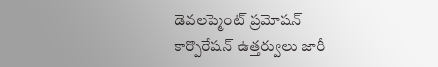డెవలప్మెంట్ ప్రమోషన్ కార్పొరేషన్ ఉత్తర్వులు జారీ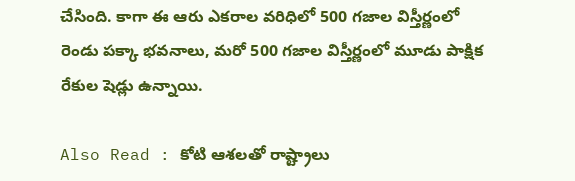చేసింది. కాగా ఈ ఆరు ఎకరాల వరిధిలో 500 గజాల విస్తీర్ణంలో రెండు పక్కా భవనాలు, మరో 500 గజాల విస్తీర్ణంలో మూడు పాక్షిక రేకుల షెడ్లు ఉన్నాయి.

Also Read : కోటి ఆశలతో రాష్ట్రాలు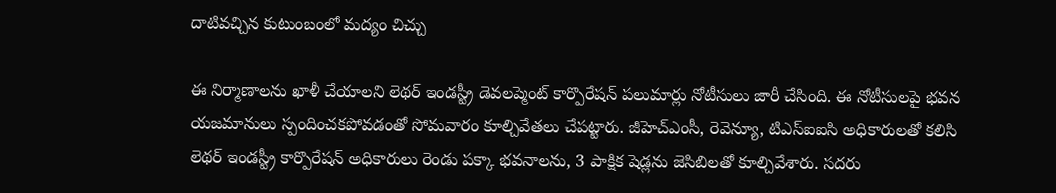దాటివచ్చిన కుటుంబంలో మద్యం చిచ్చు

ఈ నిర్మాణాలను ఖాళీ చేయాలని లెథర్ ఇండస్ట్రీ డెవలప్మెంట్ కార్పొరేషన్ పలుమార్లు నోటీసులు జారీ చేసింది. ఈ నోటీసులపై భవన యజమానులు స్పందించకపోవడంతో సోమవారం కూల్చివేతలు చేపట్టారు. జీహెచ్ఎంసీ, రెవెన్యూ, టిఎస్ఐఐసి అధికారులతో కలిసి లెథర్ ఇండస్ట్రీ కార్పొరేషన్ అధికారులు రెండు పక్కా భవనాలను, 3 పాక్షిక షెడ్లను జెసిబిలతో కూల్చివేశారు. సదరు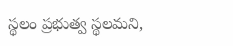స్థలం ప్రభుత్వ స్థలమని,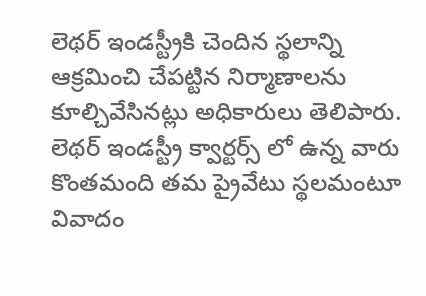లెథర్ ఇండస్ట్రీకి చెందిన స్థలాన్ని ఆక్రమించి చేపట్టిన నిర్మాణాలను కూల్చివేసినట్లు అధికారులు తెలిపారు. లెథర్ ఇండస్ట్రీ క్వార్టర్స్ లో ఉన్న వారు కొంతమంది తమ ప్రైవేటు స్థలమంటూ వివాదం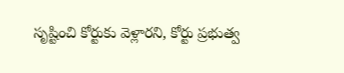సృష్టించి కోర్టుకు వెళ్లారని, కోర్టు ప్రభుత్వ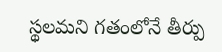స్థలమని గతంలోనే తీర్పు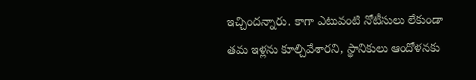ఇచ్చిందన్నారు. కాగా ఎటువంటి నోటీసులు లేకుండా తమ ఇళ్లను కూల్చివేశారని, స్థానికులు ఆందోళనకు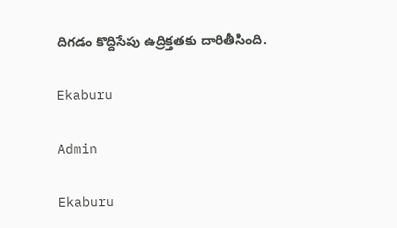దిగడం కొద్దిసేపు ఉద్రిక్తతకు దారితీసింది.

Ekaburu

Admin

Ekaburu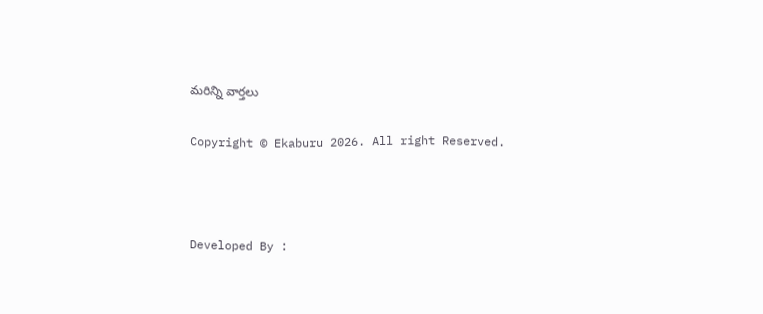మరిన్ని వార్తలు

Copyright © Ekaburu 2026. All right Reserved.



Developed By :